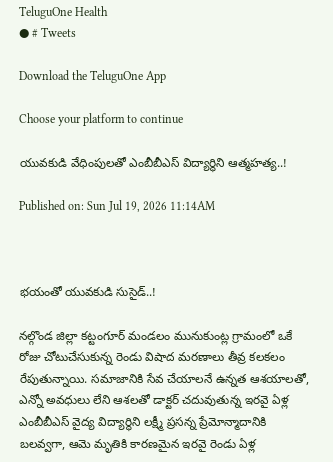TeluguOne Health
● # Tweets

Download the TeluguOne App

Choose your platform to continue

యువకుడి వేధింపులతో ఎంబీబీఎస్ విద్యార్థిని ఆత్మహత్య..!

Published on: Sun Jul 19, 2026 11:14AM



భయంతో యువకుడి సుసైడ్..!

నల్గొండ జిల్లా కట్టంగూర్ మండలం మునుకుంట్ల గ్రామంలో ఒకే రోజు చోటుచేసుకున్న రెండు విషాద మరణాలు తీవ్ర కలకలం రేపుతున్నాయి. సమాజానికి సేవ చేయాలనే ఉన్నత ఆశయాలతో, ఎన్నో అవధులు లేని ఆశలతో డాక్టర్ చదువుతున్న ఇరవై ఏళ్ల ఎంబీబీఎస్ వైద్య విద్యార్థిని లక్ష్మీ ప్రసన్న ప్రేమోన్మాదానికి బలవ్వగా, ఆమె మృతికి కారణమైన ఇరవై రెండు ఏళ్ల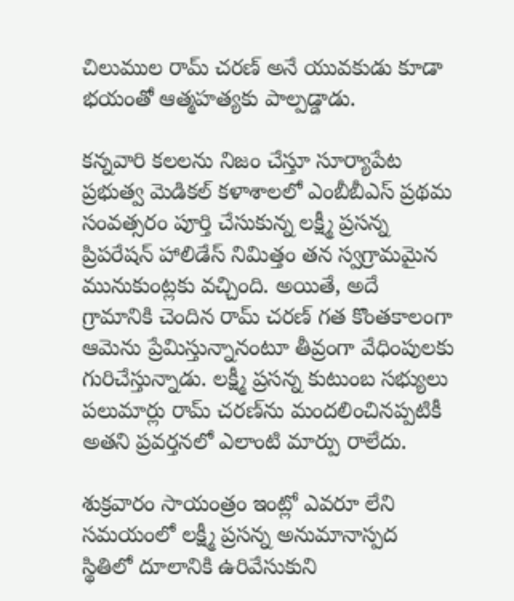చిలుముల రామ్ చరణ్ అనే యువకుడు కూడా భయంతో ఆత్మహత్యకు పాల్పడ్డాడు.

కన్నవారి కలలను నిజం చేస్తూ సూర్యాపేట ప్రభుత్వ మెడికల్ కళాశాలలో ఎంబీబీఎస్ ప్రథమ సంవత్సరం పూర్తి చేసుకున్న లక్ష్మీ ప్రసన్న ప్రిపరేషన్ హాలిడేస్ నిమిత్తం తన స్వగ్రామమైన మునుకుంట్లకు వచ్చింది. అయితే, అదే గ్రామానికి చెందిన రామ్ చరణ్ గత కొంతకాలంగా ఆమెను ప్రేమిస్తున్నానంటూ తీవ్రంగా వేధింపులకు గురిచేస్తున్నాడు. లక్ష్మీ ప్రసన్న కుటుంబ సభ్యులు పలుమార్లు రామ్ చరణ్‌ను మందలించినప్పటికీ అతని ప్రవర్తనలో ఎలాంటి మార్పు రాలేదు.

శుక్రవారం సాయంత్రం ఇంట్లో ఎవరూ లేని సమయంలో లక్ష్మీ ప్రసన్న అనుమానాస్పద స్థితిలో దూలానికి ఉరివేసుకుని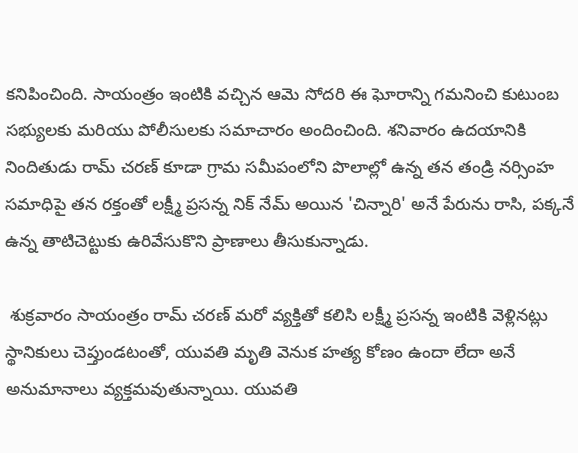కనిపించింది. సాయంత్రం ఇంటికి వచ్చిన ఆమె సోదరి ఈ ఘోరాన్ని గమనించి కుటుంబ సభ్యులకు మరియు పోలీసులకు సమాచారం అందించింది. శనివారం ఉదయానికి నిందితుడు రామ్ చరణ్ కూడా గ్రామ సమీపంలోని పొలాల్లో ఉన్న తన తండ్రి నర్సింహ సమాధిపై తన రక్తంతో లక్ష్మీ ప్రసన్న నిక్ నేమ్ అయిన 'చిన్నారి' అనే పేరును రాసి, పక్కనే ఉన్న తాటిచెట్టుకు ఉరివేసుకొని ప్రాణాలు తీసుకున్నాడు.

 శుక్రవారం సాయంత్రం రామ్ చరణ్ మరో వ్యక్తితో కలిసి లక్ష్మీ ప్రసన్న ఇంటికి వెళ్లినట్లు స్థానికులు చెప్తుండటంతో, యువతి మృతి వెనుక హత్య కోణం ఉందా లేదా అనే అనుమానాలు వ్యక్తమవుతున్నాయి. యువతి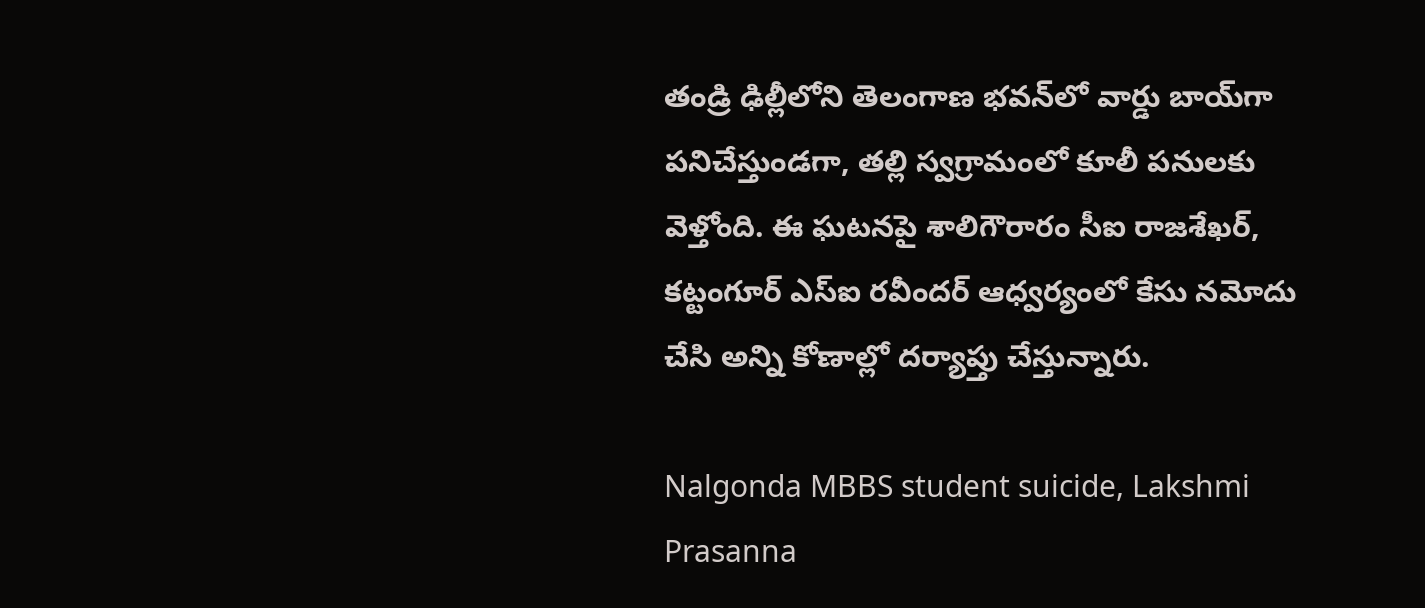తండ్రి ఢిల్లీలోని తెలంగాణ భవన్‌లో వార్డు బాయ్‌గా పనిచేస్తుండగా, తల్లి స్వగ్రామంలో కూలీ పనులకు వెళ్తోంది. ఈ ఘటనపై శాలిగౌరారం సీఐ రాజశేఖర్, కట్టంగూర్ ఎస్ఐ రవీందర్ ఆధ్వర్యంలో కేసు నమోదు చేసి అన్ని కోణాల్లో దర్యాప్తు చేస్తున్నారు.

Nalgonda MBBS student suicide, Lakshmi Prasanna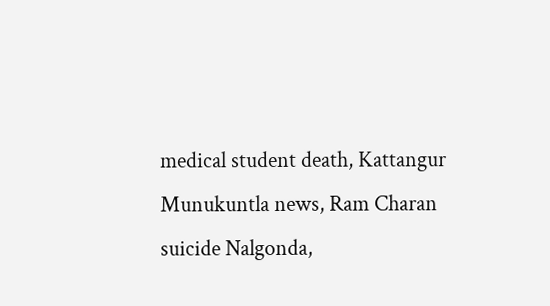medical student death, Kattangur Munukuntla news, Ram Charan suicide Nalgonda,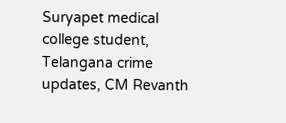Suryapet medical college student, Telangana crime updates, CM Revanth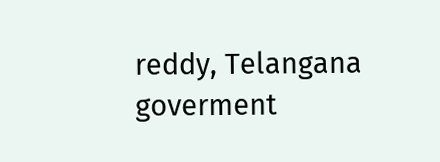reddy, Telangana goverment